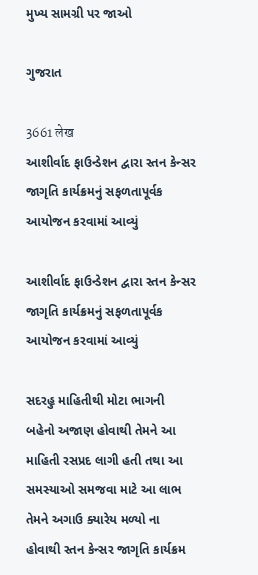મુખ્ય સામગ્રી પર જાઓ

ગુજરાત

3661 लेख
આશીર્વાદ ફાઉન્ડેશન દ્વારા સ્તન કેન્સર જાગૃતિ કાર્યક્રમનું સફળતાપૂર્વક આયોજન કરવામાં આવ્યું

આશીર્વાદ ફાઉન્ડેશન દ્વારા સ્તન કેન્સર જાગૃતિ કાર્યક્રમનું સફળતાપૂર્વક આયોજન કરવામાં આવ્યું

સદરહુ માહિતીથી મોટા ભાગની બહેનો અજાણ હોવાથી તેમને આ માહિતી રસપ્રદ લાગી હતી તથા આ સમસ્યાઓ સમજવા માટે આ લાભ તેમને અગાઉ ક્યારેય મળ્યો ના હોવાથી સ્તન કેન્સર જાગૃતિ કાર્યક્રમ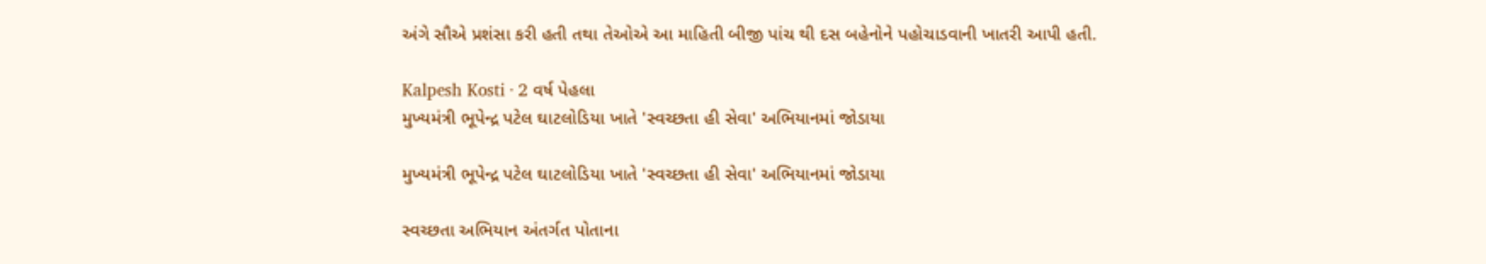અંગે સૌએ પ્રશંસા કરી હતી તથા તેઓએ આ માહિતી બીજી પાંચ થી દસ બહેનોને પહોચાડવાની ખાતરી આપી હતી.

Kalpesh Kosti · 2 વર્ષ પેહલા
મુખ્યમંત્રી ભૂપેન્દ્ર પટેલ ઘાટલોડિયા ખાતે 'સ્વચ્છતા હી સેવા' અભિયાનમાં જોડાયા

મુખ્યમંત્રી ભૂપેન્દ્ર પટેલ ઘાટલોડિયા ખાતે 'સ્વચ્છતા હી સેવા' અભિયાનમાં જોડાયા

સ્વચ્છતા અભિયાન અંતર્ગત પોતાના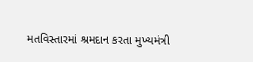મતવિસ્તારમાં શ્રમદાન કરતા મુખ્યમંત્રી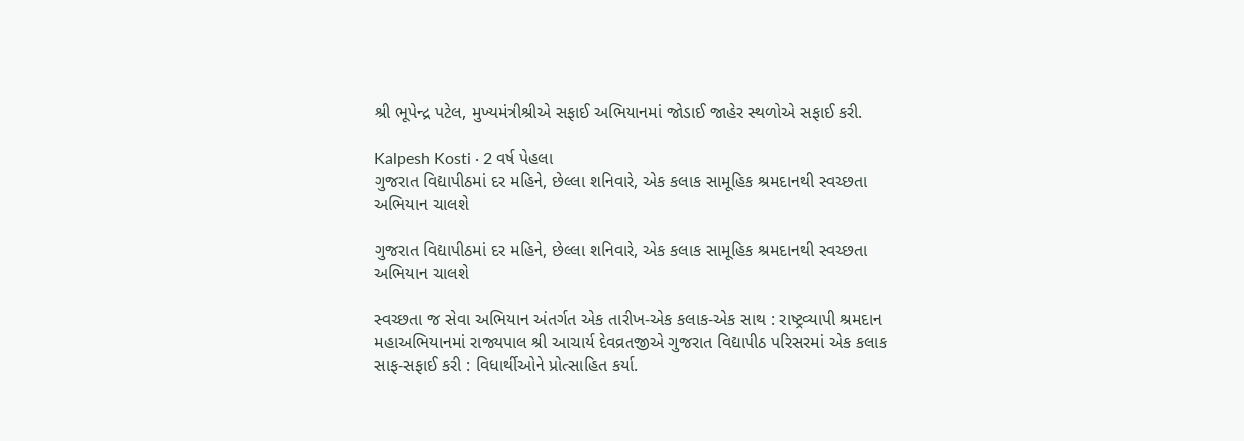શ્રી ભૂપેન્દ્ર પટેલ, મુખ્યમંત્રીશ્રીએ સફાઈ અભિયાનમાં જોડાઈ જાહેર સ્થળોએ સફાઈ કરી.

Kalpesh Kosti · 2 વર્ષ પેહલા
ગુજરાત વિદ્યાપીઠમાં દર મહિને, છેલ્લા શનિવારે, એક કલાક સામૂહિક શ્રમદાનથી સ્વચ્છતા અભિયાન ચાલશે

ગુજરાત વિદ્યાપીઠમાં દર મહિને, છેલ્લા શનિવારે, એક કલાક સામૂહિક શ્રમદાનથી સ્વચ્છતા અભિયાન ચાલશે

સ્વચ્છતા જ સેવા અભિયાન અંતર્ગત એક તારીખ-એક કલાક-એક સાથ : રાષ્ટ્રવ્યાપી શ્રમદાન મહાઅભિયાનમાં રાજ્યપાલ શ્રી આચાર્ય દેવવ્રતજીએ ગુજરાત વિદ્યાપીઠ પરિસરમાં એક કલાક સાફ-સફાઈ કરી : વિધાર્થીઓને પ્રોત્સાહિત કર્યા.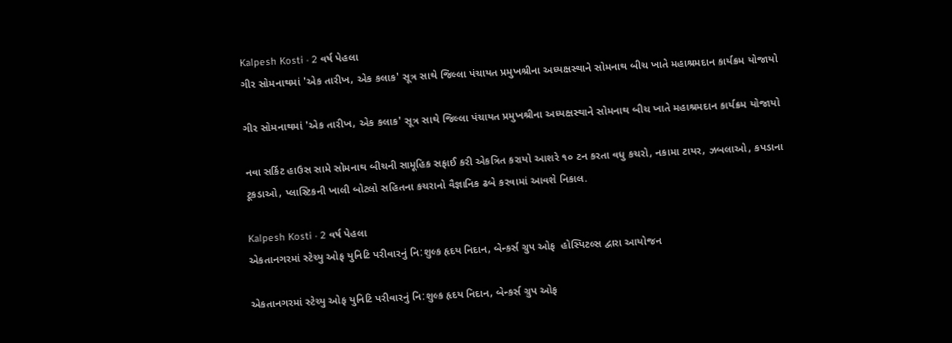Kalpesh Kosti · 2 વર્ષ પેહલા
ગીર સોમનાથમાં 'એક તારીખ, એક કલાક' સૂત્ર સાથે જિલ્લા પંચાયત પ્રમુખશ્રીના અધ્યક્ષસ્થાને સોમનાથ બીચ ખાતે મહાશ્રમદાન કાર્યક્રમ યોજાયો

ગીર સોમનાથમાં 'એક તારીખ, એક કલાક' સૂત્ર સાથે જિલ્લા પંચાયત પ્રમુખશ્રીના અધ્યક્ષસ્થાને સોમનાથ બીચ ખાતે મહાશ્રમદાન કાર્યક્રમ યોજાયો

નવા સર્કિટ હાઉસ સામે સોમનાથ બીચની સામૂહિક સફાઈ કરી એકત્રિત કરાયો આશરે ૧૦ ટન કરતા વધુ કચરો, નકામા ટાયર, ઝબલાઓ, કપડાના ટૂકડાઓ, પ્લાસ્ટિકની ખાલી બોટલો સહિતના કચરાનો વૈજ્ઞાનિક ઢબે કરવામાં આવશે નિકાલ.

Kalpesh Kosti · 2 વર્ષ પેહલા
એકતાનગરમાં સ્ટેચ્યુ ઓફ યુનિટિ પરીવારનું નિ:શુલ્ક હૃદય નિદાન, બેન્કર્સ ગ્રુપ ઓફ  હોસ્પિટલ્સ દ્વારા આયોજન

એકતાનગરમાં સ્ટેચ્યુ ઓફ યુનિટિ પરીવારનું નિ:શુલ્ક હૃદય નિદાન, બેન્કર્સ ગ્રુપ ઓફ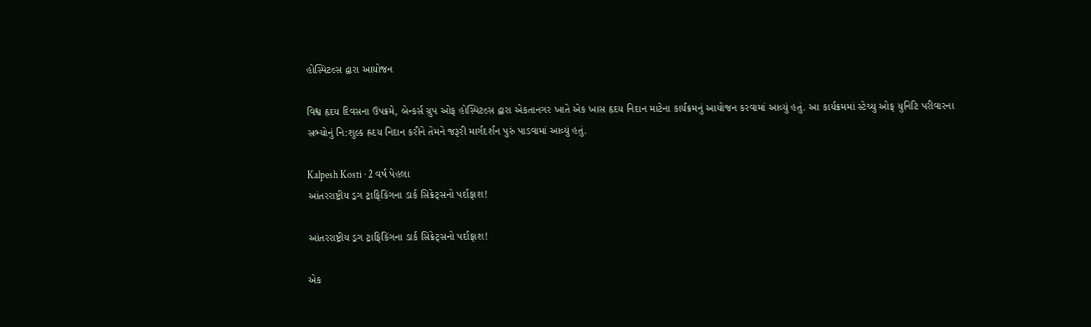હોસ્પિટલ્સ દ્વારા આયોજન

વિશ્વ હૃદય દિવસના ઉપક્રમે, બેન્કર્સ ગ્રુપ ઓફ હોસ્પિટલ્સ દ્વારા એકતાનગર ખાતે એક ખાસ હૃદય નિદાન માટેના કાર્યક્રમનું આયોજન કરવામાં આવ્યું હતું. આ કાર્યક્રમમાં સ્ટેચ્યુ ઓફ યુનિટિ પરીવારના સભ્યોનું નિ:શુલ્ક હ્રદય નિદાન કરીને તેમને જરૂરી માર્ગદર્શન પુરું પાડવામાં આવ્યું હતું.

Kalpesh Kosti · 2 વર્ષ પેહલા
આંતરરાષ્ટ્રીય ડ્રગ ટ્રાફિકિંગના ડાર્ક સિક્રેટ્સનો પર્દાફાશ!

આંતરરાષ્ટ્રીય ડ્રગ ટ્રાફિકિંગના ડાર્ક સિક્રેટ્સનો પર્દાફાશ!

એક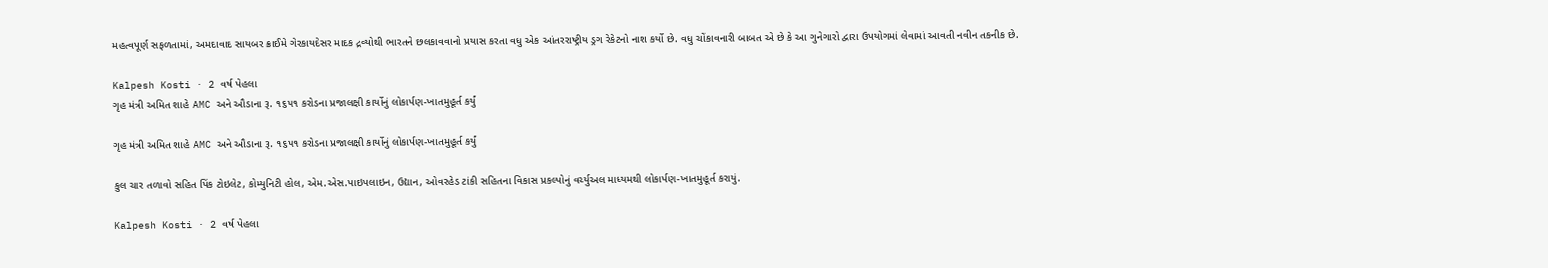મહત્વપૂર્ણ સફળતામાં, અમદાવાદ સાયબર ક્રાઈમે ગેરકાયદેસર માદક દ્રવ્યોથી ભારતને છલકાવવાનો પ્રયાસ કરતા વધુ એક આંતરરાષ્ટ્રીય ડ્રગ રેકેટનો નાશ કર્યો છે. વધુ ચોંકાવનારી બાબત એ છે કે આ ગુનેગારો દ્વારા ઉપયોગમાં લેવામાં આવતી નવીન તકનીક છે.

Kalpesh Kosti · 2 વર્ષ પેહલા
ગૃહ મંત્રી અમિત શાહે AMC અને ઔડાના રૂ. ૧૬૫૧ કરોડના પ્રજાલક્ષી કાર્યોનું લોકાર્પણ-ખાતમુહૂર્ત કર્યું

ગૃહ મંત્રી અમિત શાહે AMC અને ઔડાના રૂ. ૧૬૫૧ કરોડના પ્રજાલક્ષી કાર્યોનું લોકાર્પણ-ખાતમુહૂર્ત કર્યું

કુલ ચાર તળાવો સહિત પિંક ટોઇલેટ, કોમ્યુનિટી હોલ, એમ.એસ.પાઇપલાઇન, ઉદ્યાન, ઓવરહેડ ટાંકી સહિતના વિકાસ પ્રકલ્પોનું વર્ચ્યુઅલ માધ્યમથી લોકાર્પણ-ખાતમુહૂર્ત કરાયું.

Kalpesh Kosti · 2 વર્ષ પેહલા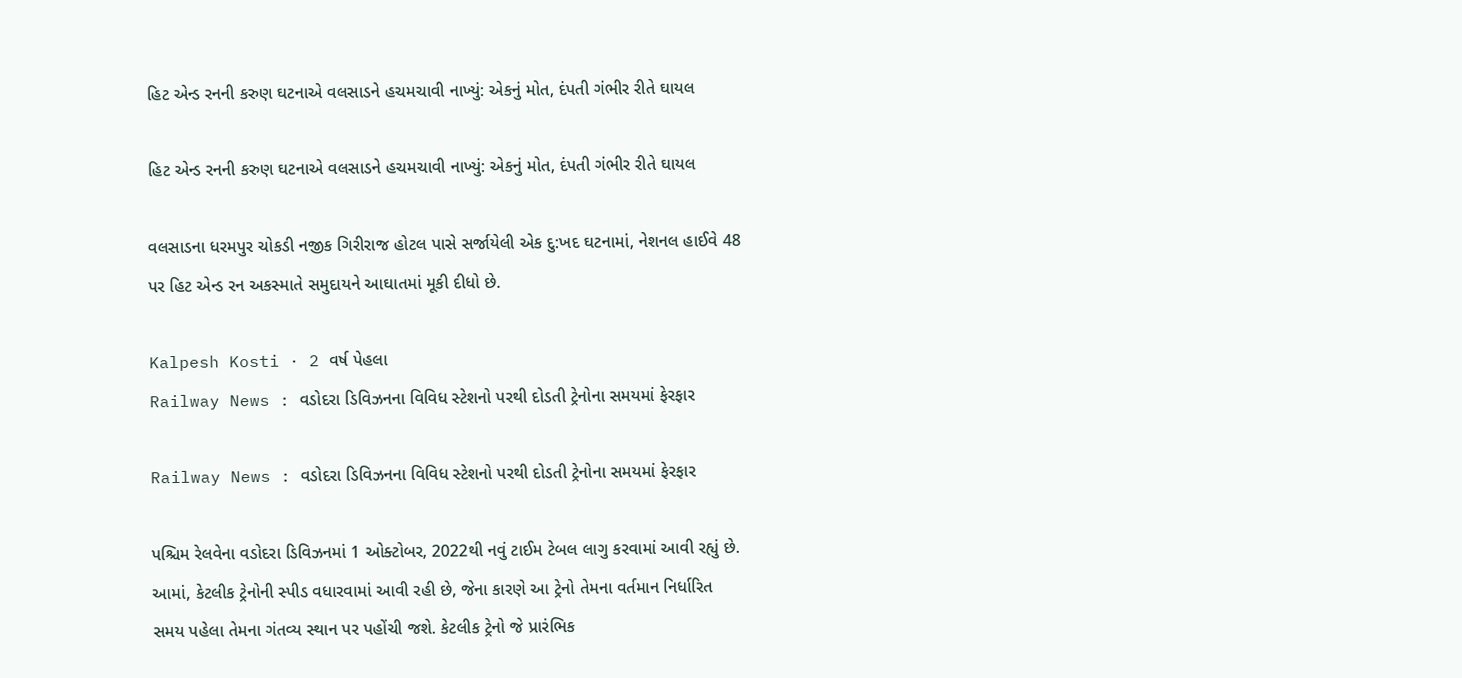હિટ એન્ડ રનની કરુણ ઘટનાએ વલસાડને હચમચાવી નાખ્યું: એકનું મોત, દંપતી ગંભીર રીતે ઘાયલ

હિટ એન્ડ રનની કરુણ ઘટનાએ વલસાડને હચમચાવી નાખ્યું: એકનું મોત, દંપતી ગંભીર રીતે ઘાયલ

વલસાડના ધરમપુર ચોકડી નજીક ગિરીરાજ હોટલ પાસે સર્જાયેલી એક દુ:ખદ ઘટનામાં, નેશનલ હાઈવે 48 પર હિટ એન્ડ રન અકસ્માતે સમુદાયને આઘાતમાં મૂકી દીધો છે.

Kalpesh Kosti · 2 વર્ષ પેહલા
Railway News : વડોદરા ડિવિઝનના વિવિધ સ્ટેશનો પરથી દોડતી ટ્રેનોના સમયમાં ફેરફાર

Railway News : વડોદરા ડિવિઝનના વિવિધ સ્ટેશનો પરથી દોડતી ટ્રેનોના સમયમાં ફેરફાર

પશ્ચિમ રેલવેના વડોદરા ડિવિઝનમાં 1 ઓક્ટોબર, 2022થી નવું ટાઈમ ટેબલ લાગુ કરવામાં આવી રહ્યું છે. આમાં, કેટલીક ટ્રેનોની સ્પીડ વધારવામાં આવી રહી છે, જેના કારણે આ ટ્રેનો તેમના વર્તમાન નિર્ધારિત સમય પહેલા તેમના ગંતવ્ય સ્થાન પર પહોંચી જશે. કેટલીક ટ્રેનો જે પ્રારંભિક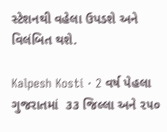સ્ટેશનથી વહેલા ઉપડશે અને વિલંબિત થશે.

Kalpesh Kosti · 2 વર્ષ પેહલા
ગુજરાતમાં  ૩૩ જિલ્લા અને ૨૫૦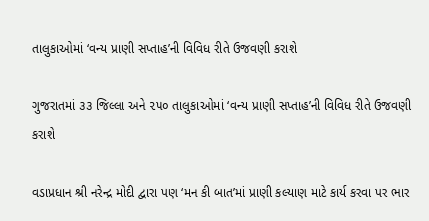તાલુકાઓમાં ‘વન્ય પ્રાણી સપ્તાહ’ની વિવિધ રીતે ઉજવણી કરાશે

ગુજરાતમાં ૩૩ જિલ્લા અને ૨૫૦ તાલુકાઓમાં ‘વન્ય પ્રાણી સપ્તાહ’ની વિવિધ રીતે ઉજવણી કરાશે

વડાપ્રધાન શ્રી નરેન્દ્ર મોદી દ્વારા પણ ‘મન કી બાત’માં પ્રાણી કલ્યાણ માટે કાર્ય કરવા પર ભાર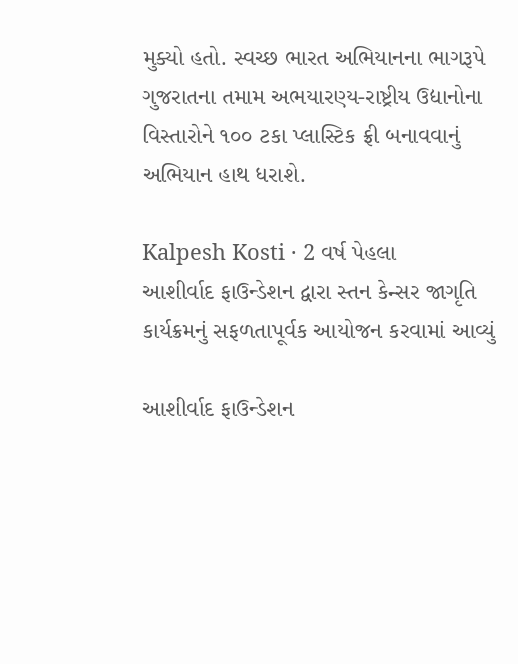મુક્યો હતો. સ્વચ્છ ભારત અભિયાનના ભાગરૂપે ગુજરાતના તમામ અભયારણ્ય-રાષ્ટ્રીય ઉદ્યાનોના વિસ્તારોને ૧૦૦ ટકા પ્લાસ્ટિક ફ્રી બનાવવાનું અભિયાન હાથ ધરાશે.

Kalpesh Kosti · 2 વર્ષ પેહલા
આશીર્વાદ ફાઉન્ડેશન દ્વારા સ્તન કેન્સર જાગૃતિ કાર્યક્રમનું સફળતાપૂર્વક આયોજન કરવામાં આવ્યું

આશીર્વાદ ફાઉન્ડેશન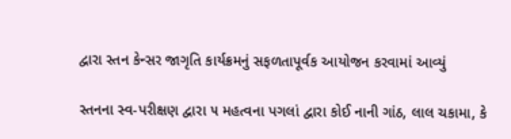દ્વારા સ્તન કેન્સર જાગૃતિ કાર્યક્રમનું સફળતાપૂર્વક આયોજન કરવામાં આવ્યું

સ્તનના સ્વ-પરીક્ષણ દ્વારા ૫ મહત્વના પગલાં દ્વારા કોઈ નાની ગાંઠ, લાલ ચકામા, કે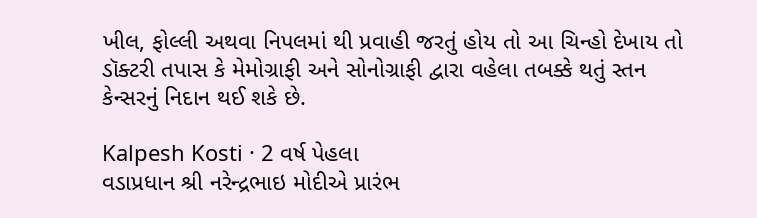ખીલ, ફોલ્લી અથવા નિપલમાં થી પ્રવાહી જરતું હોય તો આ ચિન્હો દેખાય તો ડૉક્ટરી તપાસ કે મેમોગ્રાફી અને સોનોગ્રાફી દ્વારા વહેલા તબક્કે થતું સ્તન કેન્સરનું નિદાન થઈ શકે છે.

Kalpesh Kosti · 2 વર્ષ પેહલા
વડાપ્રધાન શ્રી નરેન્દ્રભાઇ મોદીએ પ્રારંભ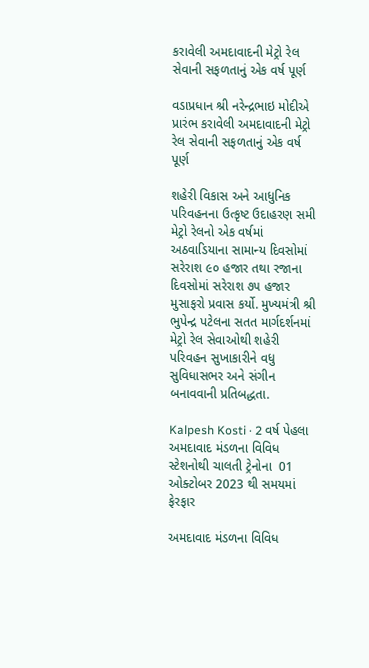કરાવેલી અમદાવાદની મેટ્રો રેલ સેવાની સફળતાનું એક વર્ષ પૂર્ણ

વડાપ્રધાન શ્રી નરેન્દ્રભાઇ મોદીએ પ્રારંભ કરાવેલી અમદાવાદની મેટ્રો રેલ સેવાની સફળતાનું એક વર્ષ પૂર્ણ

શહેરી વિકાસ અને આધુનિક પરિવહનના ઉત્કૃષ્ટ ઉદાહરણ સમી મેટ્રો રેલનો એક વર્ષમાં અઠવાડિયાના સામાન્ય દિવસોમાં સરેરાશ ૯૦ હજાર તથા રજાના દિવસોમાં સરેરાશ ૭૫ હજાર મુસાફરો પ્રવાસ કર્યો. મુખ્યમંત્રી શ્રી ભુપેન્દ્ર પટેલના સતત માર્ગદર્શનમાં મેટ્રો રેલ સેવાઓથી શહેરી પરિવહન સુખાકારીને વધુ સુવિધાસભર અને સંગીન બનાવવાની પ્રતિબદ્ધતા.

Kalpesh Kosti · 2 વર્ષ પેહલા
અમદાવાદ મંડળના વિવિધ સ્ટેશનોથી ચાલતી ટ્રેનોના  01 ઓક્ટોબર 2023 થી સમયમાં ફેરફાર

અમદાવાદ મંડળના વિવિધ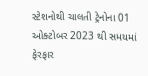સ્ટેશનોથી ચાલતી ટ્રેનોના 01 ઓક્ટોબર 2023 થી સમયમાં ફેરફાર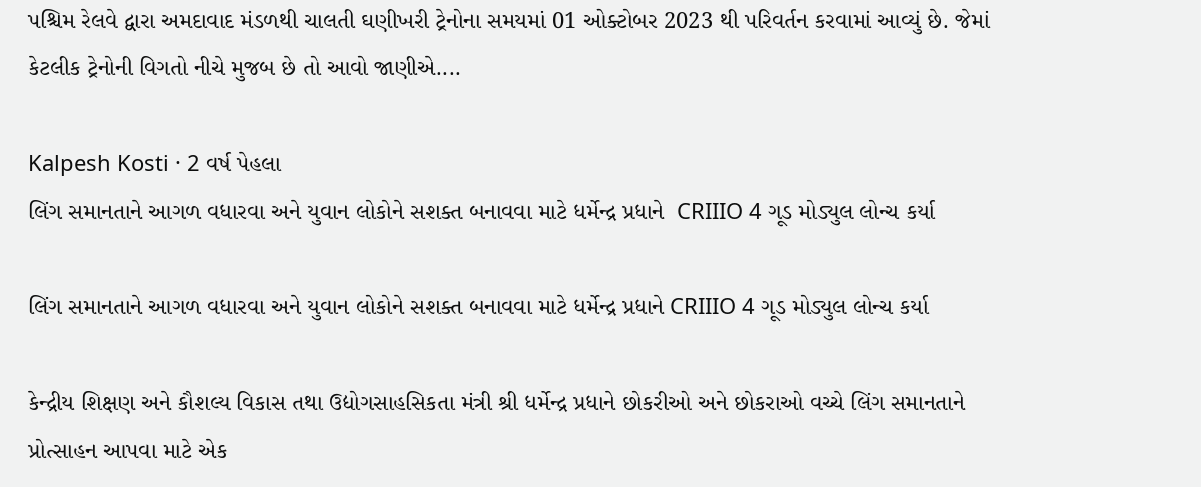પશ્ચિમ રેલવે દ્વારા અમદાવાદ મંડળથી ચાલતી ઘણીખરી ટ્રેનોના સમયમાં 01 ઓક્ટોબર 2023 થી પરિવર્તન કરવામાં આવ્યું છે. જેમાં કેટલીક ટ્રેનોની વિગતો નીચે મુજબ છે તો આવો જાણીએ....

Kalpesh Kosti · 2 વર્ષ પેહલા
લિંગ સમાનતાને આગળ વધારવા અને યુવાન લોકોને સશક્ત બનાવવા માટે ધર્મેન્દ્ર પ્રધાને  CRIIIO 4 ગૂડ મોડ્યુલ લોન્ચ કર્યા

લિંગ સમાનતાને આગળ વધારવા અને યુવાન લોકોને સશક્ત બનાવવા માટે ધર્મેન્દ્ર પ્રધાને CRIIIO 4 ગૂડ મોડ્યુલ લોન્ચ કર્યા

કેન્દ્રીય શિક્ષણ અને કૌશલ્ય વિકાસ તથા ઉદ્યોગસાહસિકતા મંત્રી શ્રી ધર્મેન્દ્ર પ્રધાને છોકરીઓ અને છોકરાઓ વચ્ચે લિંગ સમાનતાને પ્રોત્સાહન આપવા માટે એક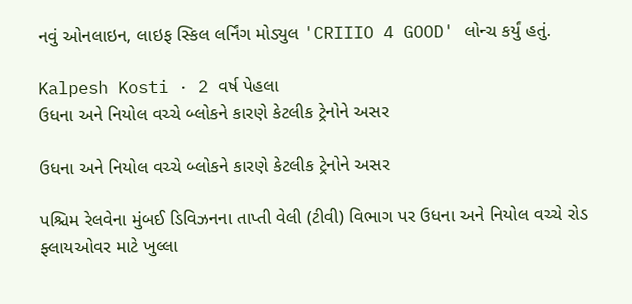નવું ઓનલાઇન, લાઇફ સ્કિલ લર્નિંગ મોડ્યુલ 'CRIIIO 4 GOOD' લોન્ચ કર્યું હતું.

Kalpesh Kosti · 2 વર્ષ પેહલા
ઉધના અને નિયોલ વચ્ચે બ્લોકને કારણે કેટલીક ટ્રેનોને અસર

ઉધના અને નિયોલ વચ્ચે બ્લોકને કારણે કેટલીક ટ્રેનોને અસર

પશ્ચિમ રેલવેના મુંબઈ ડિવિઝનના તાપ્તી વેલી (ટીવી) વિભાગ પર ઉધના અને નિયોલ વચ્ચે રોડ ફ્લાયઓવર માટે ખુલ્લા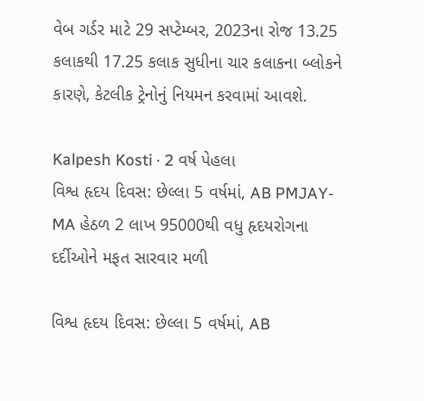વેબ ગર્ડર માટે 29 સપ્ટેમ્બર, 2023ના રોજ 13.25 કલાકથી 17.25 કલાક સુધીના ચાર કલાકના બ્લોકને કારણે, કેટલીક ટ્રેનોનું નિયમન કરવામાં આવશે.

Kalpesh Kosti · 2 વર્ષ પેહલા
વિશ્વ હૃદય દિવસ: છેલ્લા 5 વર્ષમાં, AB PMJAY-MA હેઠળ 2 લાખ 95000થી વધુ હૃદયરોગના દર્દીઓને મફત સારવાર મળી

વિશ્વ હૃદય દિવસ: છેલ્લા 5 વર્ષમાં, AB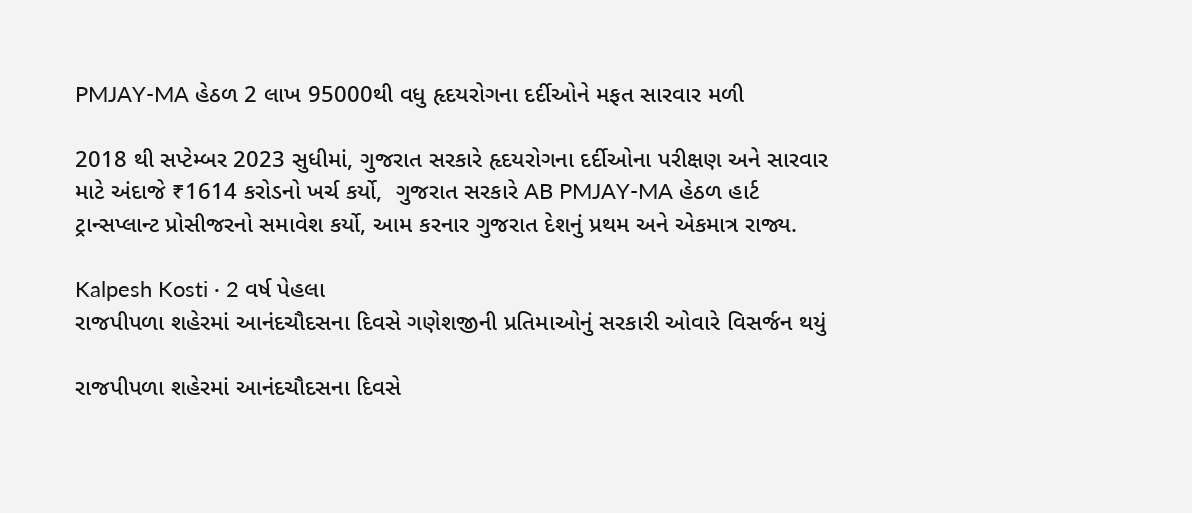PMJAY-MA હેઠળ 2 લાખ 95000થી વધુ હૃદયરોગના દર્દીઓને મફત સારવાર મળી

2018 થી સપ્ટેમ્બર 2023 સુધીમાં, ગુજરાત સરકારે હૃદયરોગના દર્દીઓના પરીક્ષણ અને સારવાર માટે અંદાજે ₹1614 કરોડનો ખર્ચ કર્યો,  ગુજરાત સરકારે AB PMJAY-MA હેઠળ હાર્ટ ટ્રાન્સપ્લાન્ટ પ્રોસીજરનો સમાવેશ કર્યો, આમ કરનાર ગુજરાત દેશનું પ્રથમ અને એકમાત્ર રાજ્ય.

Kalpesh Kosti · 2 વર્ષ પેહલા
રાજપીપળા શહેરમાં આનંદચૌદસના દિવસે ગણેશજીની પ્રતિમાઓનું સરકારી ઓવારે વિસર્જન થયું

રાજપીપળા શહેરમાં આનંદચૌદસના દિવસે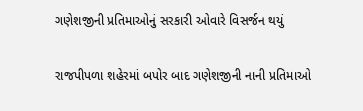ગણેશજીની પ્રતિમાઓનું સરકારી ઓવારે વિસર્જન થયું

રાજપીપળા શહેરમાં બપોર બાદ ગણેશજીની નાની પ્રતિમાઓ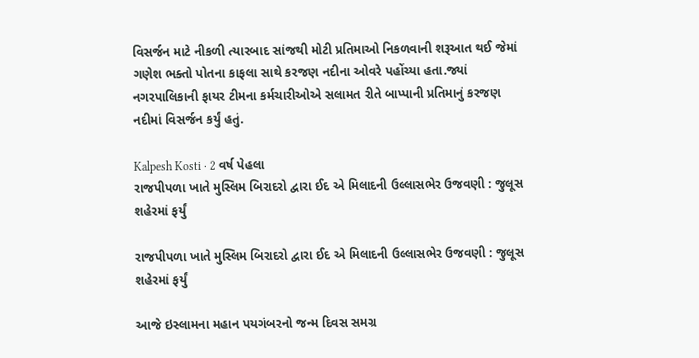વિસર્જન માટે નીકળી ત્યારબાદ સાંજથી મોટી પ્રતિમાઓ નિકળવાની શરૂઆત થઈ જેમાં ગણેશ ભક્તો પોતના કાફલા સાથે કરજણ નદીના ઓવરે પહોંચ્યા હતા.જ્યાં નગરપાલિકાની ફાયર ટીમના કર્મચારીઓએ સલામત રીતે બાપ્પાની પ્રતિમાનું કરજણ નદીમાં વિસર્જન કર્યું હતું.

Kalpesh Kosti · 2 વર્ષ પેહલા
રાજપીપળા ખાતે મુસ્લિમ બિરાદરો દ્વારા ઈદ એ મિલાદની ઉલ્લાસભેર ઉજવણી : જુલૂસ શહેરમાં ફર્યું

રાજપીપળા ખાતે મુસ્લિમ બિરાદરો દ્વારા ઈદ એ મિલાદની ઉલ્લાસભેર ઉજવણી : જુલૂસ શહેરમાં ફર્યું

આજે ઇસ્લામના મહાન પયગંબરનો જન્મ દિવસ સમગ્ર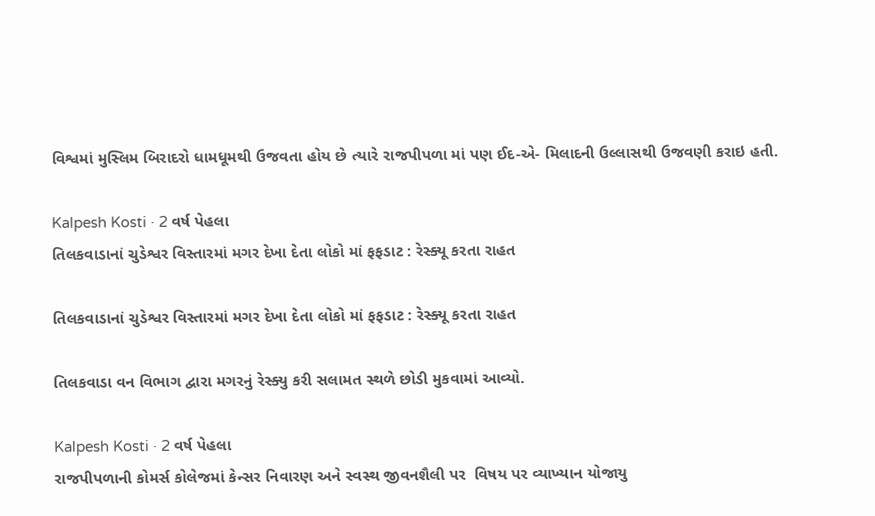વિશ્વમાં મુસ્લિમ બિરાદરો ધામધૂમથી ઉજવતા હોય છે ત્યારે રાજપીપળા માં પણ ઈદ-એ- મિલાદની ઉલ્લાસથી ઉજવણી કરાઇ હતી.

Kalpesh Kosti · 2 વર્ષ પેહલા
તિલકવાડાનાં ચુડેશ્વર વિસ્તારમાં મગર દેખા દેતા લોકો માં ફફડાટ : રેસ્ક્યૂ કરતા રાહત

તિલકવાડાનાં ચુડેશ્વર વિસ્તારમાં મગર દેખા દેતા લોકો માં ફફડાટ : રેસ્ક્યૂ કરતા રાહત

તિલકવાડા વન વિભાગ દ્વારા મગરનું રેસ્ક્યુ કરી સલામત સ્થળે છોડી મુકવામાં આવ્યો.

Kalpesh Kosti · 2 વર્ષ પેહલા
રાજપીપળાની કોમર્સ કોલેજમાં કેન્સર નિવારણ અને સ્વસ્થ જીવનશૈલી પર  વિષય પર વ્યાખ્યાન યોજાયુ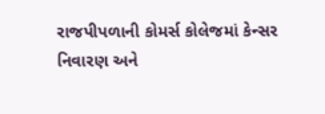રાજપીપળાની કોમર્સ કોલેજમાં કેન્સર નિવારણ અને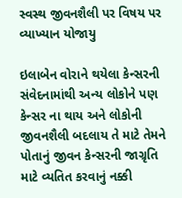સ્વસ્થ જીવનશૈલી પર વિષય પર વ્યાખ્યાન યોજાયુ

ઇલાબેન વોરાને થયેલા કેન્સરની સંવેદનામાંથી અન્ય લોકોને પણ કેન્સર ના થાય અને લોકોની જીવનશૈલી બદલાય તે માટે તેમને પોતાનું જીવન કેન્સરની જાગ્રૃતિ માટે વ્યતિત કરવાનું નક્કી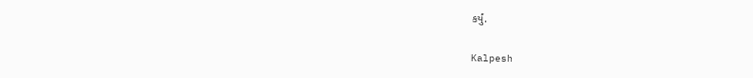કર્યું.

Kalpesh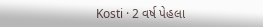Kosti · 2 વર્ષ પેહલા